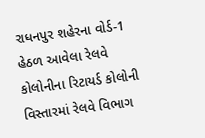રાધનપુર શહેરના વોર્ડ-1 હેઠળ આવેલા રેલવે કોલોનીના રિટાયર્ડ કોલોની વિસ્તારમાં રેલવે વિભાગ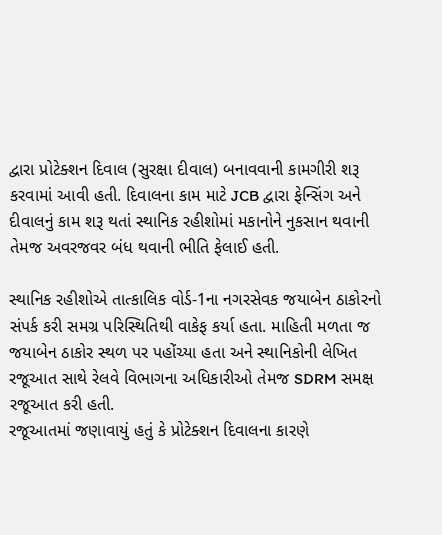દ્વારા પ્રોટેક્શન દિવાલ (સુરક્ષા દીવાલ) બનાવવાની કામગીરી શરૂ કરવામાં આવી હતી. દિવાલના કામ માટે JCB દ્વારા ફેન્સિંગ અને દીવાલનું કામ શરૂ થતાં સ્થાનિક રહીશોમાં મકાનોને નુકસાન થવાની તેમજ અવરજવર બંધ થવાની ભીતિ ફેલાઈ હતી.

સ્થાનિક રહીશોએ તાત્કાલિક વોર્ડ-1ના નગરસેવક જયાબેન ઠાકોરનો સંપર્ક કરી સમગ્ર પરિસ્થિતિથી વાકેફ કર્યા હતા. માહિતી મળતા જ જયાબેન ઠાકોર સ્થળ પર પહોંચ્યા હતા અને સ્થાનિકોની લેખિત રજૂઆત સાથે રેલવે વિભાગના અધિકારીઓ તેમજ SDRM સમક્ષ રજૂઆત કરી હતી.
રજૂઆતમાં જણાવાયું હતું કે પ્રોટેક્શન દિવાલના કારણે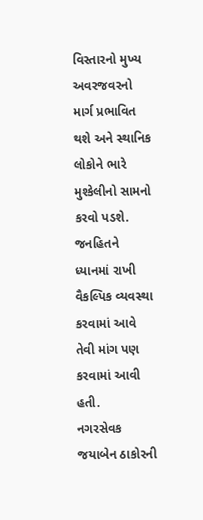વિસ્તારનો મુખ્ય અવરજવરનો માર્ગ પ્રભાવિત થશે અને સ્થાનિક લોકોને ભારે મુશ્કેલીનો સામનો કરવો પડશે. જનહિતને ધ્યાનમાં રાખી વૈકલ્પિક વ્યવસ્થા કરવામાં આવે તેવી માંગ પણ કરવામાં આવી હતી.
નગરસેવક જયાબેન ઠાકોરની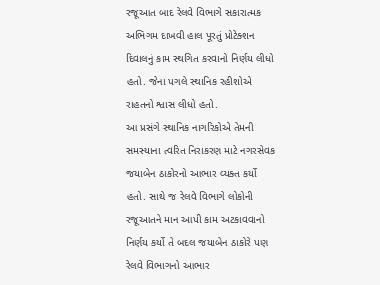રજૂઆત બાદ રેલવે વિભાગે સકારાત્મક અભિગમ દાખવી હાલ પૂરતું પ્રોટેક્શન દિવાલનું કામ સ્થગિત કરવાનો નિર્ણય લીધો હતો. જેના પગલે સ્થાનિક રહીશોએ રાહતનો શ્વાસ લીધો હતો.
આ પ્રસંગે સ્થાનિક નાગરિકોએ તેમની સમસ્યાના ત્વરિત નિરાકરણ માટે નગરસેવક જયાબેન ઠાકોરનો આભાર વ્યક્ત કર્યો હતો. સાથે જ રેલવે વિભાગે લોકોની રજૂઆતને માન આપી કામ અટકાવવાનો નિર્ણય કર્યો તે બદલ જયાબેન ઠાકોરે પણ રેલવે વિભાગનો આભાર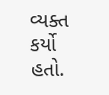વ્યક્ત કર્યો હતો.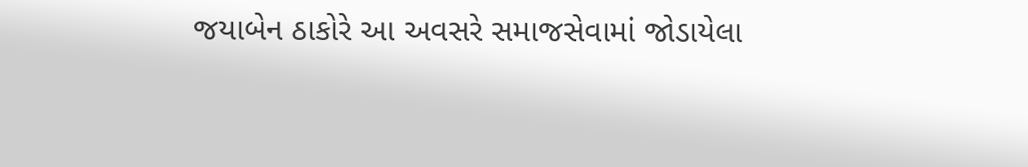જયાબેન ઠાકોરે આ અવસરે સમાજસેવામાં જોડાયેલા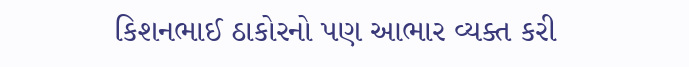કિશનભાઈ ઠાકોરનો પણ આભાર વ્યક્ત કરી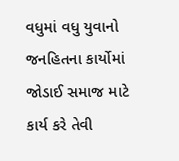વધુમાં વધુ યુવાનો જનહિતના કાર્યોમાં જોડાઈ સમાજ માટે કાર્ય કરે તેવી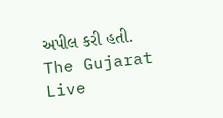અપીલ કરી હતી.
The Gujarat Live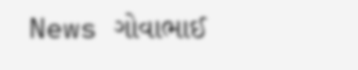News ગોવાભાઈ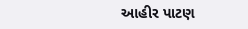આહીર પાટણ